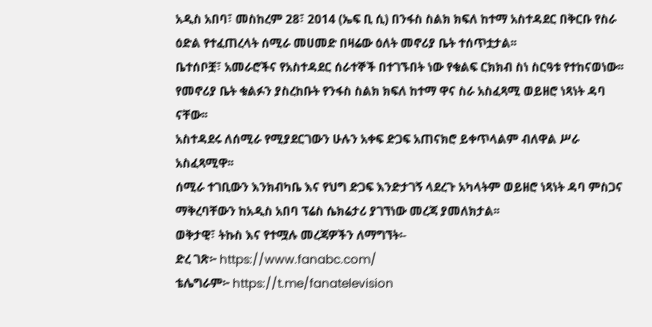አዲስ አበባ፣ መስከረም 28፣ 2014 (ኤፍ ቢ ሲ) በንፋስ ስልክ ክፍለ ከተማ አስተዳደር በቅርቡ የስራ ዕድል የተፈጠረላት ሰሚራ መሀመድ በዛሬው ዕለት መኖሪያ ቤት ተሰጥቷታል፡፡
ቤተሰቦቿ፣ አመራሮችና የአስተዳደር ሰራተኞች በተገኙበት ነው የቁልፍ ርክክብ ስነ ስርዓቱ የተከናወነው፡፡
የመኖሪያ ቤት ቁልፉን ያስረከቡት የንፋስ ስልክ ክፍለ ከተማ ዋና ስራ አስፈጻሚ ወይዘሮ ነጻነት ዳባ ናቸው፡፡
አስተዳደሩ ለሰሚራ የሚያደርገውን ሁሉን አቀፍ ድጋፍ አጠናክሮ ይቀጥላልም ብለዋል ሥራ አስፈጻሚዋ፡፡
ሰሚራ ተገቢውን እንክብካቤ እና የህግ ድጋፍ እንድታገኝ ላደረጉ አካላትም ወይዘሮ ነጻነት ዳባ ምስጋና ማቅረባቸውን ከአዲስ አበባ ፕሬስ ሴክሬታሪ ያገኘነው መረጃ ያመለክታል፡፡
ወቅታዊ፣ ትኩስ እና የተሟሉ መረጃዎችን ለማግኘት፡-
ድረ ገጽ፦ https://www.fanabc.com/
ቴሌግራም፦ https://t.me/fanatelevision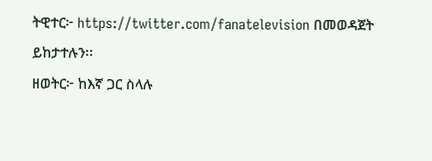ትዊተር፦ https://twitter.com/fanatelevision በመወዳጀት ይከታተሉን፡፡
ዘወትር፦ ከእኛ ጋር ስላሉ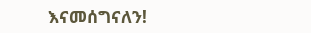እናመሰግናለን!